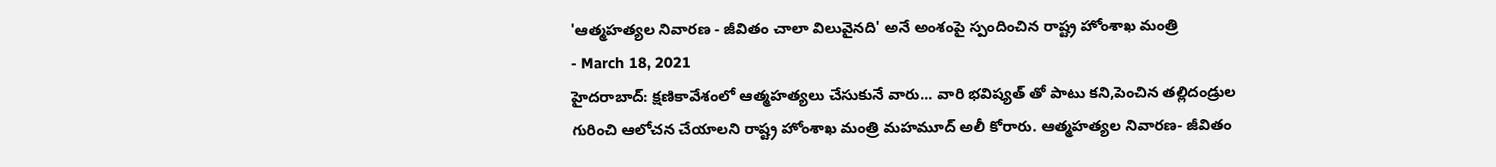'ఆత్మహత్యల నివారణ - జీవితం చాలా విలువైనది' అనే అంశంపై స్పందించిన రాష్ట్ర హోంశాఖ మంత్రి
- March 18, 2021
హైదరాబాద్: క్షణికావేశంలో ఆత్మహత్యలు చేసుకునే వారు... వారి భవిష్యత్ తో పాటు కని,పెంచిన తల్లిదండ్రుల గురించి ఆలోచన చేయాలని రాష్ట్ర హోంశాఖ మంత్రి మహమూద్ అలీ కోరారు. ఆత్మహత్యల నివారణ- జీవితం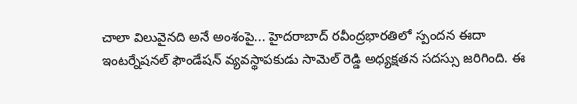చాలా విలువైనది అనే అంశంపై... హైదరాబాద్ రవీంద్రభారతిలో స్పందన ఈదా ఇంటర్నేషనల్ ఫౌండేషన్ వ్యవస్థాపకుడు సామెల్ రెడ్డి అధ్యక్షతన సదస్సు జరిగింది. ఈ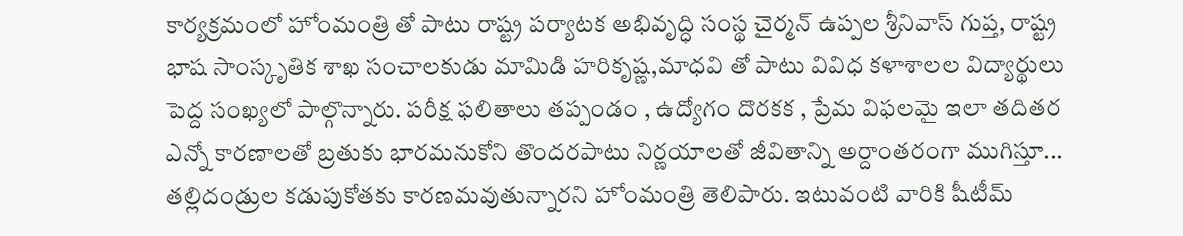కార్యక్రమంలో హోంమంత్రి తో పాటు రాష్ట్ర పర్యాటక అభివృద్ధి సంస్థ చైర్మన్ ఉప్పల శ్రీనివాస్ గుప్త, రాష్ట్ర భాష సాంస్కృతిక శాఖ సంచాలకుడు మామిడి హరికృష్ణ,మాధవి తో పాటు వివిధ కళాశాలల విద్యార్థులు పెద్ద సంఖ్యలో పాల్గొన్నారు. పరీక్ష ఫలితాలు తప్పండం , ఉద్యోగం దొరకక , ప్రేమ విఫలమై ఇలా తదితర ఎన్నో కారణాలతో బ్రతుకు భారమనుకోని తొందరపాటు నిర్ణయాలతో జీవితాన్ని అర్దాంతరంగా ముగిస్తూ... తల్లిదండ్రుల కడుపుకోతకు కారణమవుతున్నారని హోంమంత్రి తెలిపారు. ఇటువంటి వారికి షీటీమ్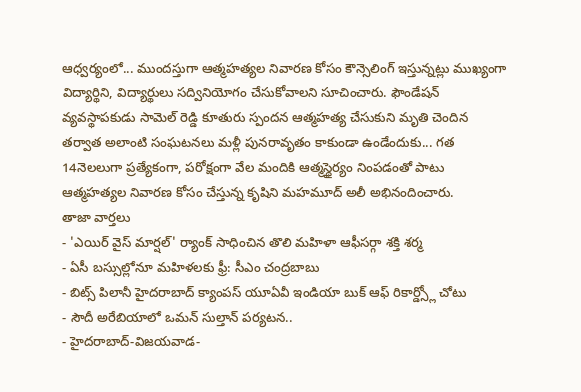ఆధ్వర్యంలో... ముందస్తుగా ఆత్మహత్యల నివారణ కోసం కౌన్సెలింగ్ ఇస్తున్నట్లు ముఖ్యంగా విద్యార్థిని, విద్యార్థులు సద్వినియోగం చేసుకోవాలని సూచించారు. ఫౌండేషన్ వ్యవస్థాపకుడు సామెల్ రెడ్డి కూతురు స్పందన ఆత్మహత్య చేసుకుని మృతి చెందిన తర్వాత అలాంటి సంఘటనలు మళ్లీ పునరావృతం కాకుండా ఉండేందుకు... గత 14నెలలుగా ప్రత్యేకంగా, పరోక్షంగా వేల మందికి ఆత్మస్థైర్యం నింపడంతో పాటు ఆత్మహత్యల నివారణ కోసం చేస్తున్న కృషిని మహమూద్ అలీ అభినందించారు.
తాజా వార్తలు
- 'ఎయిర్ వైస్ మార్షల్' ర్యాంక్ సాధించిన తొలి మహిళా ఆఫీసర్గా శక్తి శర్మ
- ఏసీ బస్సుల్లోనూ మహిళలకు ఫ్రీ: సీఎం చంద్రబాబు
- బిట్స్ పిలానీ హైదరాబాద్ క్యాంపస్ యూఏవీ ఇండియా బుక్ ఆఫ్ రికార్డ్స్లో చోటు
- సౌదీ అరేబియాలో ఒమన్ సుల్తాన్ పర్యటన..
- హైదరాబాద్-విజయవాడ-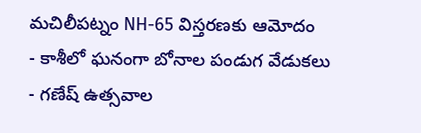మచిలీపట్నం NH-65 విస్తరణకు ఆమోదం
- కాశీలో ఘనంగా బోనాల పండుగ వేడుకలు
- గణేష్ ఉత్సవాల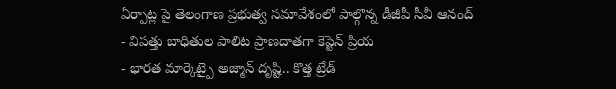ఏర్పాట్ల పై తెలంగాణ ప్రభుత్వ సమావేశంలో పాల్గొన్న డీజీపీ సీవీ ఆనంద్
- విపత్తు బాధితుల పాలిట ప్రాణదాతగా కెప్టెన్ ప్రియ
- భారత మార్కెట్పై అజ్మాన్ దృష్టి.. కొత్త ట్రేడ్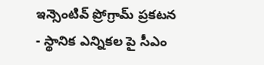ఇన్సెంటివ్ ప్రోగ్రామ్ ప్రకటన
- స్థానిక ఎన్నికల పై సీఎం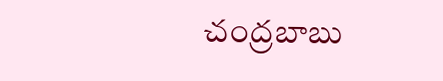చంద్రబాబు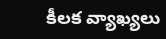కీలక వ్యాఖ్యలు